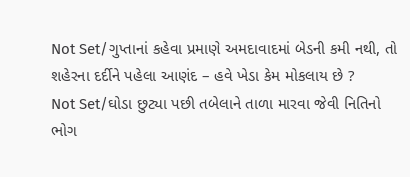Not Set/ગુપ્તાનાં કહેવા પ્રમાણે અમદાવાદમાં બેડની કમી નથી, તો શહેરના દર્દીને પહેલા આણંદ – હવે ખેડા કેમ મોકલાય છે ?
Not Set/ઘોડા છુટ્યા પછી તબેલાને તાળા મારવા જેવી નિતિનો ભોગ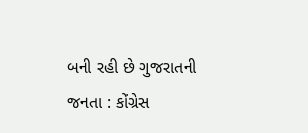બની રહી છે ગુજરાતની જનતા : કોંગ્રેસ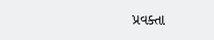પ્રવક્તા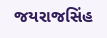જયરાજસિંહ